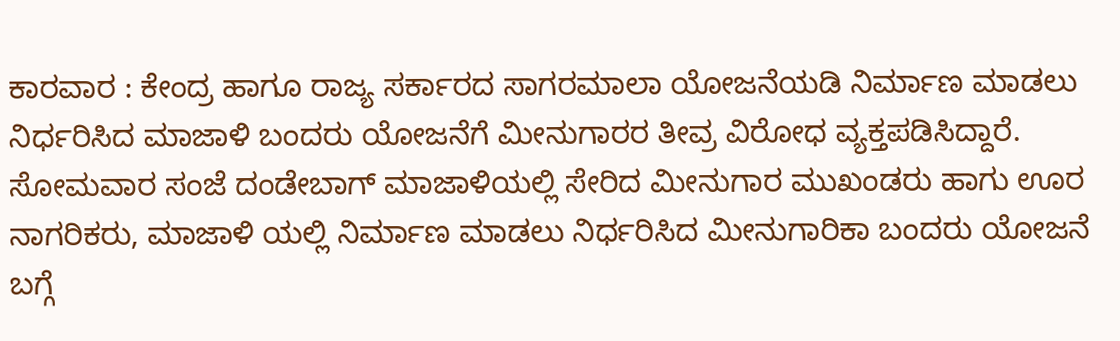ಕಾರವಾರ : ಕೇಂದ್ರ ಹಾಗೂ ರಾಜ್ಯ ಸರ್ಕಾರದ ಸಾಗರಮಾಲಾ ಯೋಜನೆಯಡಿ ನಿರ್ಮಾಣ ಮಾಡಲು ನಿರ್ಧರಿಸಿದ ಮಾಜಾಳಿ ಬಂದರು ಯೋಜನೆಗೆ ಮೀನುಗಾರರ ತೀವ್ರ ವಿರೋಧ ವ್ಯಕ್ತಪಡಿಸಿದ್ದಾರೆ.
ಸೋಮವಾರ ಸಂಜೆ ದಂಡೇಬಾಗ್ ಮಾಜಾಳಿಯಲ್ಲಿ ಸೇರಿದ ಮೀನುಗಾರ ಮುಖಂಡರು ಹಾಗು ಊರ ನಾಗರಿಕರು, ಮಾಜಾಳಿ ಯಲ್ಲಿ ನಿರ್ಮಾಣ ಮಾಡಲು ನಿರ್ಧರಿಸಿದ ಮೀನುಗಾರಿಕಾ ಬಂದರು ಯೋಜನೆ ಬಗ್ಗೆ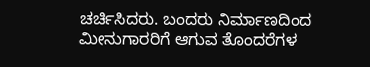ಚರ್ಚಿಸಿದರು. ಬಂದರು ನಿರ್ಮಾಣದಿಂದ ಮೀನುಗಾರರಿಗೆ ಆಗುವ ತೊಂದರೆಗಳ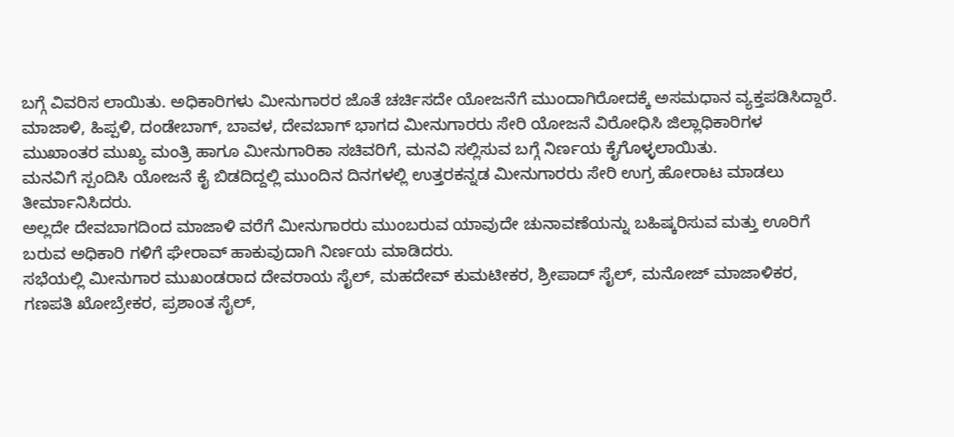ಬಗ್ಗೆ ವಿವರಿಸ ಲಾಯಿತು. ಅಧಿಕಾರಿಗಳು ಮೀನುಗಾರರ ಜೊತೆ ಚರ್ಚಿಸದೇ ಯೋಜನೆಗೆ ಮುಂದಾಗಿರೋದಕ್ಕೆ ಅಸಮಧಾನ ವ್ಯಕ್ತಪಡಿಸಿದ್ದಾರೆ.
ಮಾಜಾಳಿ, ಹಿಪ್ಪಳಿ, ದಂಡೇಬಾಗ್, ಬಾವಳ, ದೇವಬಾಗ್ ಭಾಗದ ಮೀನುಗಾರರು ಸೇರಿ ಯೋಜನೆ ವಿರೋಧಿಸಿ ಜಿಲ್ಲಾಧಿಕಾರಿಗಳ ಮುಖಾಂತರ ಮುಖ್ಯ ಮಂತ್ರಿ ಹಾಗೂ ಮೀನುಗಾರಿಕಾ ಸಚಿವರಿಗೆ, ಮನವಿ ಸಲ್ಲಿಸುವ ಬಗ್ಗೆ ನಿರ್ಣಯ ಕೈಗೊಳ್ಳಲಾಯಿತು.
ಮನವಿಗೆ ಸ್ಪಂದಿಸಿ ಯೋಜನೆ ಕೈ ಬಿಡದಿದ್ದಲ್ಲಿ ಮುಂದಿನ ದಿನಗಳಲ್ಲಿ ಉತ್ತರಕನ್ನಡ ಮೀನುಗಾರರು ಸೇರಿ ಉಗ್ರ ಹೋರಾಟ ಮಾಡಲು ತೀರ್ಮಾನಿಸಿದರು.
ಅಲ್ಲದೇ ದೇವಬಾಗದಿಂದ ಮಾಜಾಳಿ ವರೆಗೆ ಮೀನುಗಾರರು ಮುಂಬರುವ ಯಾವುದೇ ಚುನಾವಣೆಯನ್ನು ಬಹಿಷ್ಕರಿಸುವ ಮತ್ತು ಊರಿಗೆ ಬರುವ ಅಧಿಕಾರಿ ಗಳಿಗೆ ಘೇರಾವ್ ಹಾಕುವುದಾಗಿ ನಿರ್ಣಯ ಮಾಡಿದರು.
ಸಭೆಯಲ್ಲಿ ಮೀನುಗಾರ ಮುಖಂಡರಾದ ದೇವರಾಯ ಸೈಲ್, ಮಹದೇವ್ ಕುಮಟೀಕರ, ಶ್ರೀಪಾದ್ ಸೈಲ್, ಮನೋಜ್ ಮಾಜಾಳಿಕರ, ಗಣಪತಿ ಖೋಬ್ರೇಕರ, ಪ್ರಶಾಂತ ಸೈಲ್,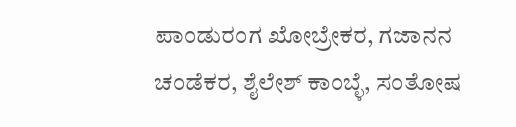ಪಾಂಡುರಂಗ ಖೋಬ್ರೇಕರ, ಗಜಾನನ ಚಂಡೆಕರ, ಶೈಲೇಶ್ ಕಾಂಬ್ಳೆ, ಸಂತೋಷ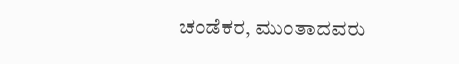ಚಂಡೆಕರ, ಮುಂತಾದವರು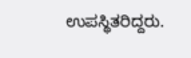ಉಪಸ್ಥಿತರಿದ್ದರು.